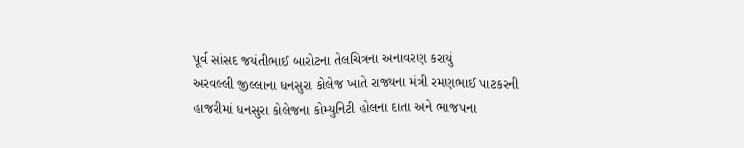પૂર્વ સાંસદ જયંતીભાઈ બારોટના તેલચિત્રના અનાવરણ કરાયું
અરવલ્લી જીલ્લાના ધનસુરા કોલેજ ખાતે રાજ્યના મંત્રી રમણભાઈ પાટકરની હાજરીમાં ધનસુરા કોલેજના કોમ્યુનિટી હોલના દાતા અને ભાજપના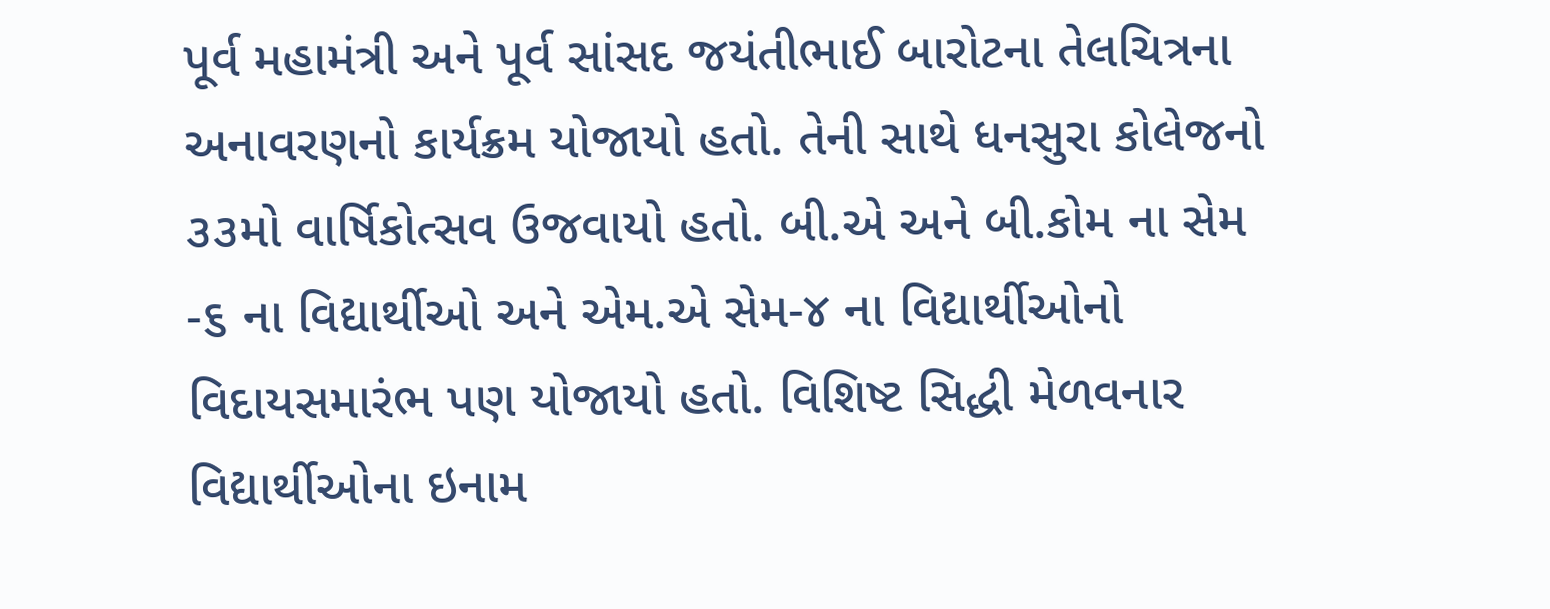પૂર્વ મહામંત્રી અને પૂર્વ સાંસદ જયંતીભાઈ બારોટના તેલચિત્રના અનાવરણનો કાર્યક્રમ યોજાયો હતો. તેની સાથે ધનસુરા કોલેજનો ૩૩મો વાર્ષિકોત્સવ ઉજવાયો હતો. બી.એ અને બી.કોમ ના સેમ -૬ ના વિદ્યાર્થીઓ અને એમ.એ સેમ-૪ ના વિદ્યાર્થીઓનો વિદાયસમારંભ પણ યોજાયો હતો. વિશિષ્ટ સિદ્ધી મેળવનાર વિદ્યાર્થીઓના ઇનામ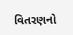વિતરણનો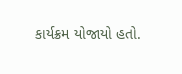કાર્યક્રમ યોજાયો હતો.